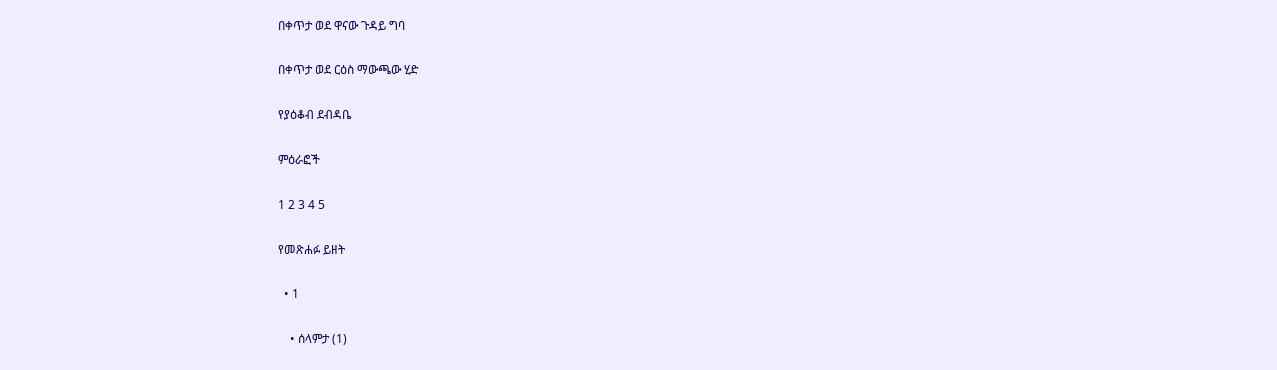በቀጥታ ወደ ዋናው ጉዳይ ግባ

በቀጥታ ወደ ርዕስ ማውጫው ሂድ

የያዕቆብ ደብዳቤ

ምዕራፎች

1 2 3 4 5

የመጽሐፉ ይዘት

  • 1

    • ሰላምታ (1)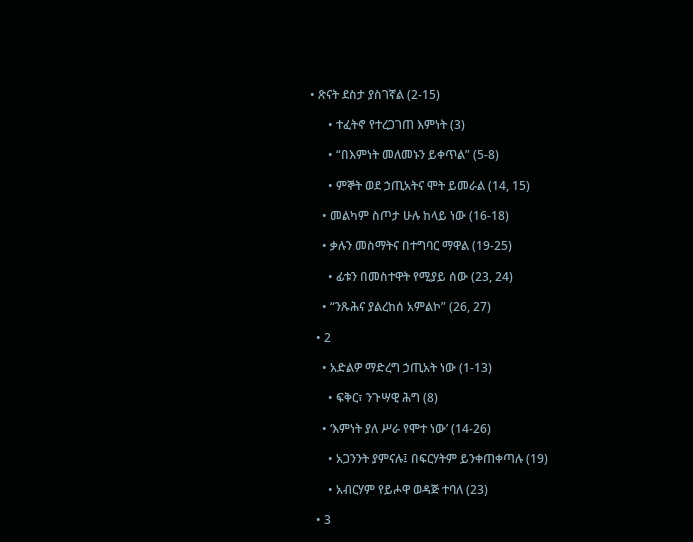• ጽናት ደስታ ያስገኛል (2-15)

      • ተፈትኖ የተረጋገጠ እምነት (3)

      • “በእምነት መለመኑን ይቀጥል” (5-8)

      • ምኞት ወደ ኃጢአትና ሞት ይመራል (14, 15)

    • መልካም ስጦታ ሁሉ ከላይ ነው (16-18)

    • ቃሉን መስማትና በተግባር ማዋል (19-25)

      • ፊቱን በመስተዋት የሚያይ ሰው (23, 24)

    • “ንጹሕና ያልረከሰ አምልኮ” (26, 27)

  • 2

    • አድልዎ ማድረግ ኃጢአት ነው (1-13)

      • ፍቅር፣ ንጉሣዊ ሕግ (8)

    • ‘እምነት ያለ ሥራ የሞተ ነው’ (14-26)

      • አጋንንት ያምናሉ፤ በፍርሃትም ይንቀጠቀጣሉ (19)

      • አብርሃም የይሖዋ ወዳጅ ተባለ (23)

  • 3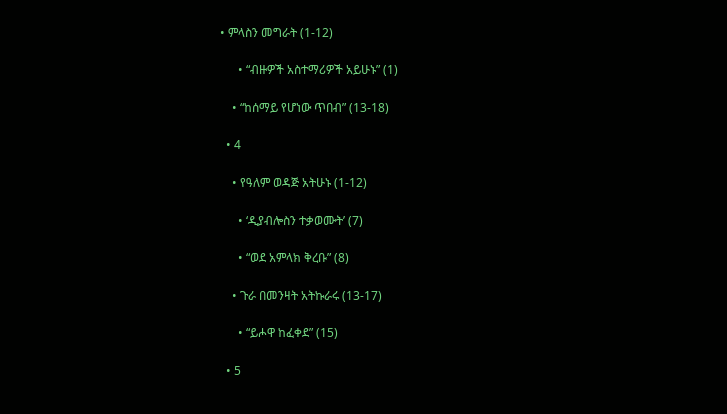• ምላስን መግራት (1-12)

      • “ብዙዎች አስተማሪዎች አይሁኑ” (1)

    • “ከሰማይ የሆነው ጥበብ” (13-18)

  • 4

    • የዓለም ወዳጅ አትሁኑ (1-12)

      • ‘ዲያብሎስን ተቃወሙት’ (7)

      • “ወደ አምላክ ቅረቡ” (8)

    • ጉራ በመንዛት አትኩራሩ (13-17)

      • “ይሖዋ ከፈቀደ” (15)

  • 5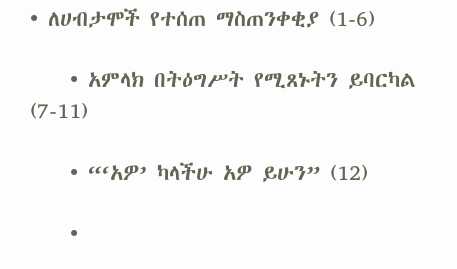• ለሀብታሞች የተሰጠ ማስጠንቀቂያ (1-6)

    • አምላክ በትዕግሥት የሚጸኑትን ይባርካል (7-11)

    • “‘አዎ’ ካላችሁ አዎ ይሁን” (12)

    •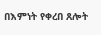በእምነት የቀረበ ጸሎት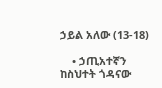ኃይል አለው (13-18)

    • ኃጢአተኛን ከስህተት ጎዳናው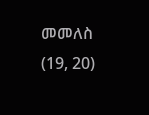መመለስ (19, 20)